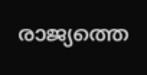രാജ്യത്തെ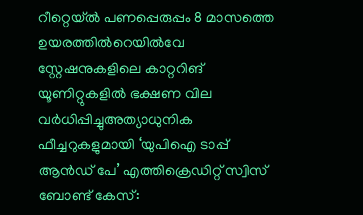റീറ്റെയ്ൽ പണപ്പെരുപ്പം 8 മാസത്തെ ഉയരത്തിൽറെയിൽവേ സ്റ്റേഷനുകളിലെ കാറ്ററിങ് യൂണിറ്റുകളിൽ ഭക്ഷണ വില വർധിപ്പിച്ചുഅത്യാധുനിക ഫീച്ചറുകളുമായി ‘യുപിഐ ടാപ്പ് ആൻഡ് പേ’ എത്തിക്രെഡിറ്റ് സ്വിസ് ബോണ്ട് കേസ്: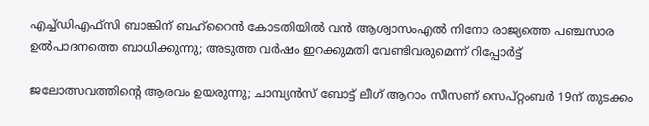എച്ച്ഡിഎഫ്സി ബാങ്കിന് ബഹ്‌റൈൻ കോടതിയിൽ വൻ ആശ്വാസംഎൽ നിനോ രാജ്യത്തെ പഞ്ചസാര ഉൽപാദനത്തെ ബാധിക്കുന്നു; അടുത്ത വർഷം ഇറക്കുമതി വേണ്ടിവരുമെന്ന് റിപ്പോർട്ട്

ജലോത്സവത്തിന്‍റെ ആരവം ഉയരുന്നു; ചാമ്പ്യന്‍സ് ബോട്ട് ലീഗ് ആറാം സീസണ് സെപ്റ്റംബര്‍ 19ന് തുടക്കം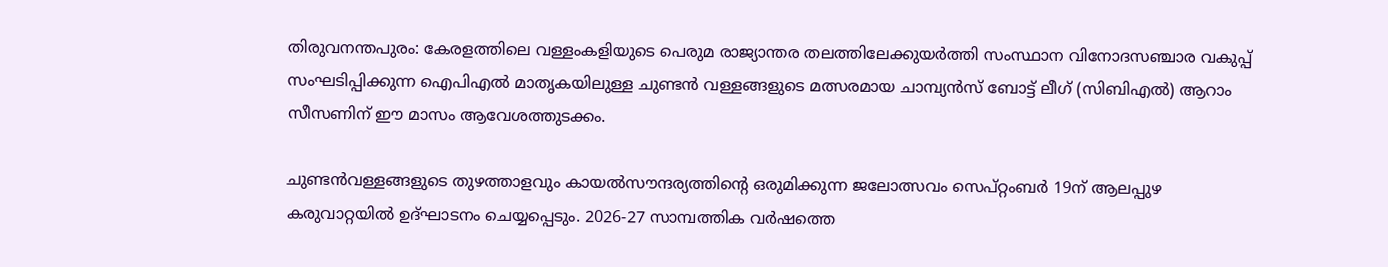തിരുവനന്തപുരം: കേരളത്തിലെ വള്ളംകളിയുടെ പെരുമ രാജ്യാന്തര തലത്തിലേക്കുയര്‍ത്തി സംസ്ഥാന വിനോദസഞ്ചാര വകുപ്പ് സംഘടിപ്പിക്കുന്ന ഐപിഎല്‍ മാതൃകയിലുള്ള ചുണ്ടന്‍ വള്ളങ്ങളുടെ മത്സരമായ ചാമ്പ്യന്‍സ് ബോട്ട് ലീഗ് (സിബിഎല്‍) ആറാം സീസണിന് ഈ മാസം ആവേശത്തുടക്കം.

ചുണ്ടന്‍വള്ളങ്ങളുടെ തുഴത്താളവും കായല്‍സൗന്ദര്യത്തിന്‍റെ ഒരുമിക്കുന്ന ജലോത്സവം സെപ്റ്റംബര്‍ 19ന് ആലപ്പുഴ കരുവാറ്റയില്‍ ഉദ്ഘാടനം ചെയ്യപ്പെടും. 2026-27 സാമ്പത്തിക വര്‍ഷത്തെ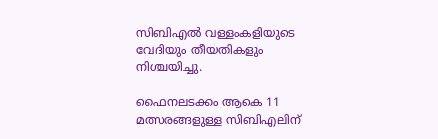സിബിഎല്‍ വള്ളംകളിയുടെ വേദിയും തീയതികളും നിശ്ചയിച്ചു.

ഫൈനലടക്കം ആകെ 11 മത്സരങ്ങളുള്ള സിബിഎലിന്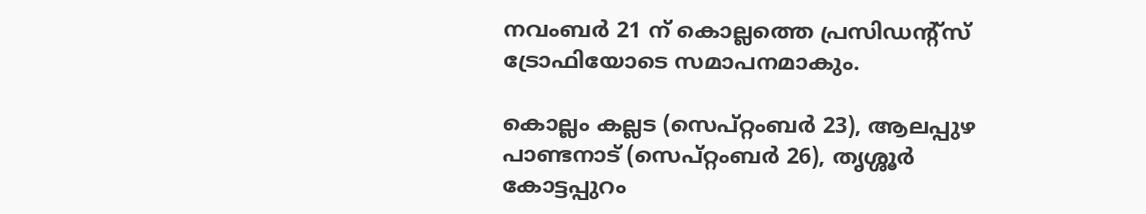നവംബര്‍ 21 ന് കൊല്ലത്തെ പ്രസിഡന്‍റ്സ് ട്രോഫിയോടെ സമാപനമാകും.

കൊല്ലം കല്ലട (സെപ്റ്റംബര്‍ 23), ആലപ്പുഴ പാണ്ടനാട് (സെപ്റ്റംബര്‍ 26), തൃശ്ശൂര്‍ കോട്ടപ്പുറം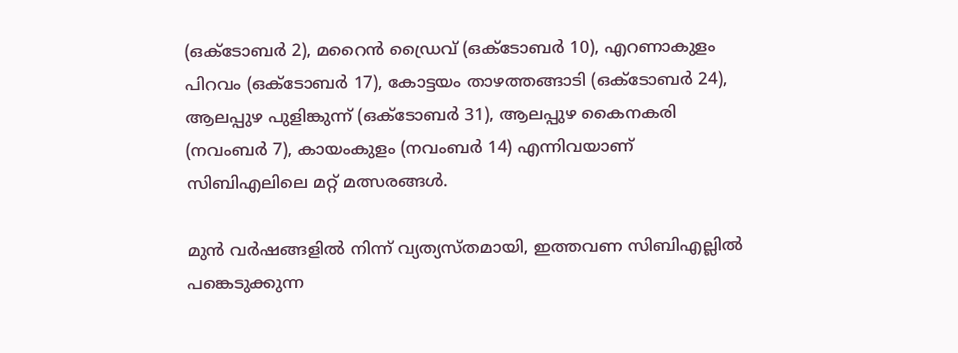(ഒക്ടോബര്‍ 2), മറൈന്‍ ഡ്രൈവ് (ഒക്ടോബര്‍ 10), എറണാകുളം പിറവം (ഒക്ടോബര്‍ 17), കോട്ടയം താഴത്തങ്ങാടി (ഒക്ടോബര്‍ 24), ആലപ്പുഴ പുളിങ്കുന്ന് (ഒക്ടോബര്‍ 31), ആലപ്പുഴ കൈനകരി (നവംബര്‍ 7), കായംകുളം (നവംബര്‍ 14) എന്നിവയാണ് സിബിഎലിലെ മറ്റ് മത്സരങ്ങള്‍.

മുന്‍ വര്‍ഷങ്ങളില്‍ നിന്ന് വ്യത്യസ്തമായി, ഇത്തവണ സിബിഎല്ലില്‍ പങ്കെടുക്കുന്ന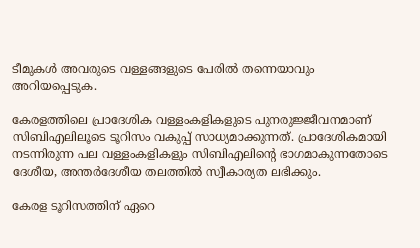ടീമുകള്‍ അവരുടെ വള്ളങ്ങളുടെ പേരില്‍ തന്നെയാവും അറിയപ്പെടുക.

കേരളത്തിലെ പ്രാദേശിക വള്ളംകളികളുടെ പുനരുജ്ജീവനമാണ് സിബിഎലിലൂടെ ടൂറിസം വകുപ്പ് സാധ്യമാക്കുന്നത്. പ്രാദേശികമായി നടന്നിരുന്ന പല വള്ളംകളികളും സിബിഎലിന്‍റെ ഭാഗമാകുന്നതോടെ ദേശീയ, അന്തര്‍ദേശീയ തലത്തില്‍ സ്വീകാര്യത ലഭിക്കും.

കേരള ടൂറിസത്തിന് ഏറെ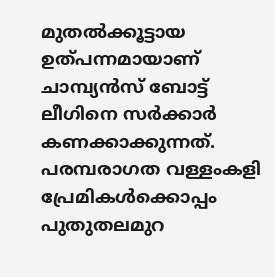മുതല്‍ക്കൂട്ടായ ഉത്പന്നമായാണ് ചാമ്പ്യന്‍സ് ബോട്ട് ലീഗിനെ സര്‍ക്കാര്‍ കണക്കാക്കുന്നത്. പരമ്പരാഗത വള്ളംകളി പ്രേമികള്‍ക്കൊപ്പം പുതുതലമുറ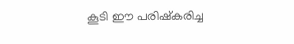കൂടി ഈ പരിഷ്കരിച്ച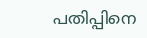പതിപ്പിനെ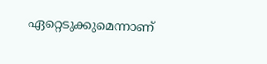ഏറ്റെടുക്കുമെന്നാണ്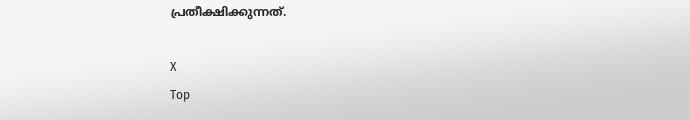പ്രതീക്ഷിക്കുന്നത്.

X
Top